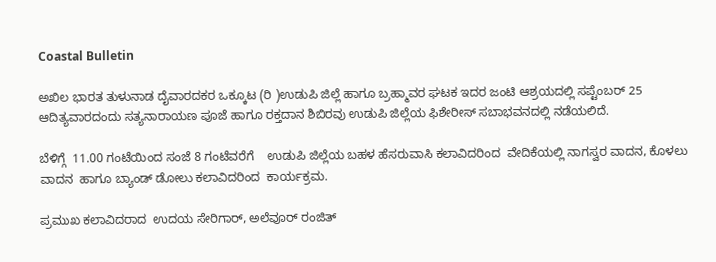Coastal Bulletin

ಅಖಿಲ ಭಾರತ ತುಳುನಾಡ ದೈವಾರದಕರ ಒಕ್ಕೂಟ (ರಿ )ಉಡುಪಿ ಜಿಲ್ಲೆ ಹಾಗೂ ಬ್ರಹ್ಮಾವರ ಘಟಕ ಇದರ ಜಂಟಿ ಆಶ್ರಯದಲ್ಲಿ ಸಪ್ಟೆಂಬರ್ 25 ಆದಿತ್ಯವಾರದಂದು ಸತ್ಯನಾರಾಯಣ ಪೂಜೆ ಹಾಗೂ ರಕ್ತದಾನ ಶಿಬಿರವು ಉಡುಪಿ ಜಿಲ್ಲೆಯ ಫಿಶೇರೀಸ್ ಸಬಾಭವನದಲ್ಲಿ ನಡೆಯಲಿದೆ.

ಬೆಳಿಗ್ಗೆ  11.00 ಗಂಟೆಯಿಂದ ಸಂಜೆ 8 ಗಂಟೆವರೆಗೆ    ಉಡುಪಿ ಜಿಲ್ಲೆಯ ಬಹಳ ಹೆಸರುವಾಸಿ ಕಲಾವಿದರಿಂದ  ವೇದಿಕೆಯಲ್ಲಿ ನಾಗಸ್ವರ ವಾದನ, ಕೊಳಲು ವಾದನ  ಹಾಗೂ ಬ್ಯಾಂಡ್ ಡೋಲು ಕಲಾವಿದರಿಂದ  ಕಾರ್ಯಕ್ರಮ.

ಪ್ರಮುಖ ಕಲಾವಿದರಾದ  ಉದಯ ಸೇರಿಗಾರ್, ಅಲೆವೂರ್ ರಂಜಿತ್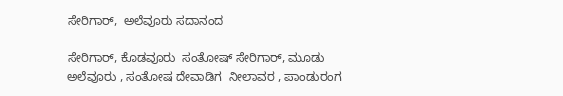ಸೇರಿಗಾರ್,  ಅಲೆವೂರು ಸದಾನಂದ

ಸೇರಿಗಾರ್, ಕೊಡವೂರು  ಸಂತೋಷ್ ಸೇರಿಗಾರ್, ಮೂಡು ಅಲೆವೂರು , ಸಂತೋಷ ದೇವಾಡಿಗ  ನೀಲಾವರ , ಪಾಂಡುರಂಗ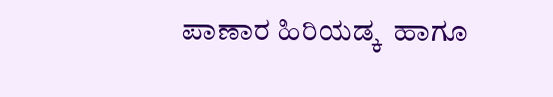ಪಾಣಾರ ಹಿರಿಯಡ್ಕ  ಹಾಗೂ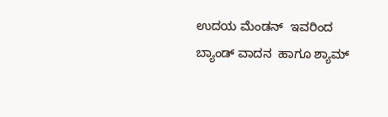ಉದಯ ಮೆಂಡನ್  ಇವರಿಂದ ಬ್ಯಾಂಡ್ ವಾದನ  ಹಾಗೂ ಶ್ಯಾಮ್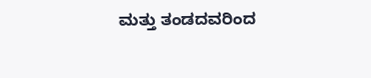ಮತ್ತು ತಂಡದವರಿಂದ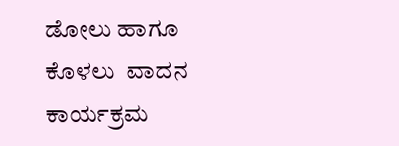ಡೋಲು ಹಾಗೂ ಕೊಳಲು  ವಾದನ   ಕಾರ್ಯಕ್ರಮ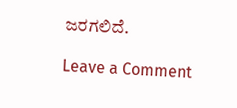ಜರಗಲಿದೆ.

Leave a Comment